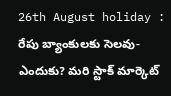26th August holiday : రేపు బ్యాంకులకు సెలవు- ఎందుకు? మరి స్టాక్ మార్కెట్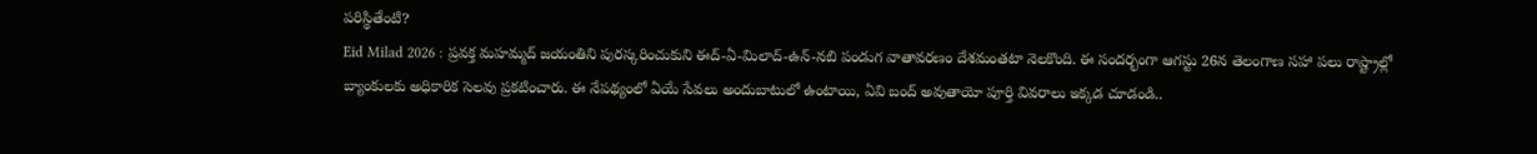పరిస్థితేంటి?
Eid Milad 2026 : ప్రవక్త మహమ్మద్ జయంతిని పురస్కరించుకుని ఈద్-ఏ-మిలాద్-ఉన్-నబి పండుగ వాతావరణం దేశమంతటా నెలకొంది. ఈ సందర్భంగా ఆగస్టు 26న తెలంగాణ సహా పలు రాష్ట్రాల్లో బ్యాంకులకు అధికారిక సెలవు ప్రకటించారు. ఈ నేపథ్యంలో ఏయే సేవలు అందుబాటులో ఉంటాయి, ఏవి బంద్ అవుతాయో పూర్తి వివరాలు ఇక్కడ చూడండి..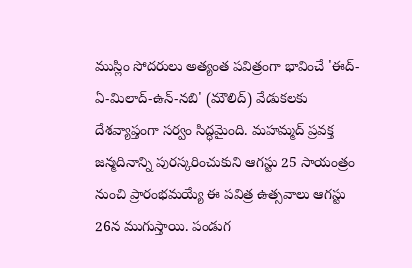ముస్లిం సోదరులు అత్యంత పవిత్రంగా భావించే 'ఈద్-ఏ-మిలాద్-ఉన్-నబి' (మౌలిద్) వేడుకలకు దేశవ్యాప్తంగా సర్వం సిద్ధమైంది. మహమ్మద్ ప్రవక్త జన్మదినాన్ని పురస్కరించుకుని ఆగస్టు 25 సాయంత్రం నుంచి ప్రారంభమయ్యే ఈ పవిత్ర ఉత్సవాలు ఆగస్టు 26న ముగుస్తాయి. పండుగ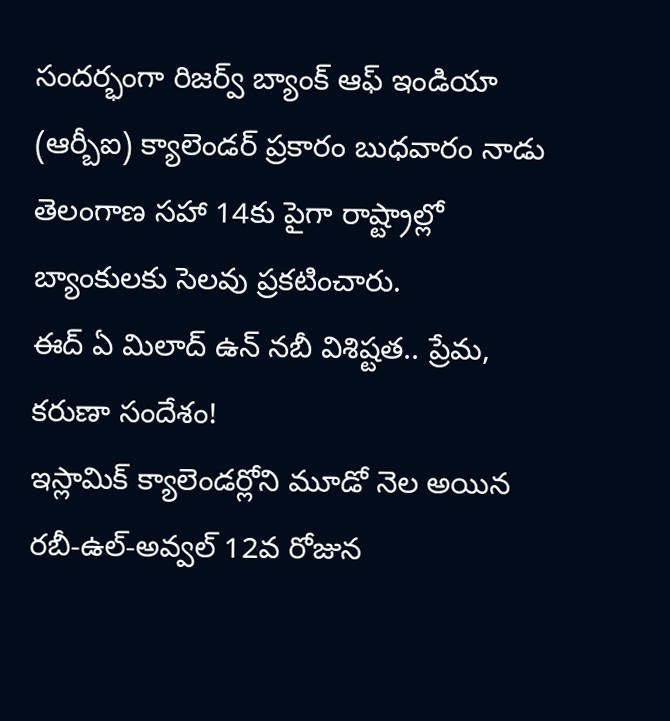సందర్భంగా రిజర్వ్ బ్యాంక్ ఆఫ్ ఇండియా (ఆర్బీఐ) క్యాలెండర్ ప్రకారం బుధవారం నాడు తెలంగాణ సహా 14కు పైగా రాష్ట్రాల్లో బ్యాంకులకు సెలవు ప్రకటించారు.
ఈద్ ఏ మిలాద్ ఉన్ నబీ విశిష్టత.. ప్రేమ, కరుణా సందేశం!
ఇస్లామిక్ క్యాలెండర్లోని మూడో నెల అయిన రబీ-ఉల్-అవ్వల్ 12వ రోజున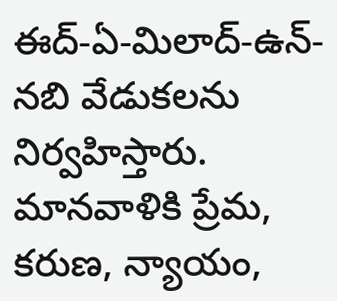ఈద్-ఏ-మిలాద్-ఉన్-నబి వేడుకలను నిర్వహిస్తారు. మానవాళికి ప్రేమ, కరుణ, న్యాయం,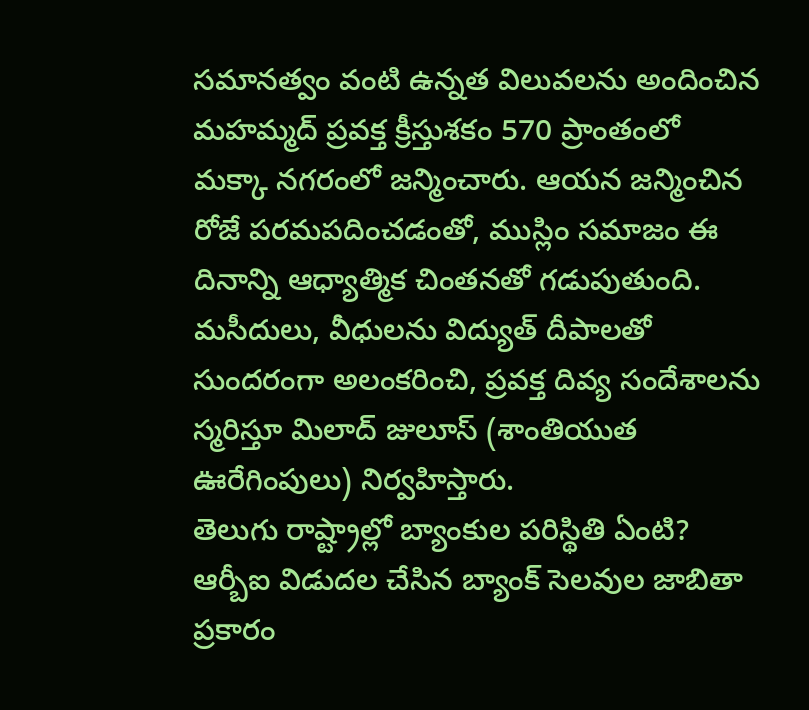సమానత్వం వంటి ఉన్నత విలువలను అందించిన మహమ్మద్ ప్రవక్త క్రీస్తుశకం 570 ప్రాంతంలో మక్కా నగరంలో జన్మించారు. ఆయన జన్మించిన రోజే పరమపదించడంతో, ముస్లిం సమాజం ఈ దినాన్ని ఆధ్యాత్మిక చింతనతో గడుపుతుంది. మసీదులు, వీధులను విద్యుత్ దీపాలతో సుందరంగా అలంకరించి, ప్రవక్త దివ్య సందేశాలను స్మరిస్తూ మిలాద్ జులూస్ (శాంతియుత ఊరేగింపులు) నిర్వహిస్తారు.
తెలుగు రాష్ట్రాల్లో బ్యాంకుల పరిస్థితి ఏంటి?
ఆర్బీఐ విడుదల చేసిన బ్యాంక్ సెలవుల జాబితా ప్రకారం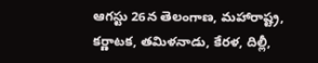ఆగస్టు 26న తెలంగాణ, మహారాష్ట్ర, కర్ణాటక, తమిళనాడు, కేరళ, దిల్లీ,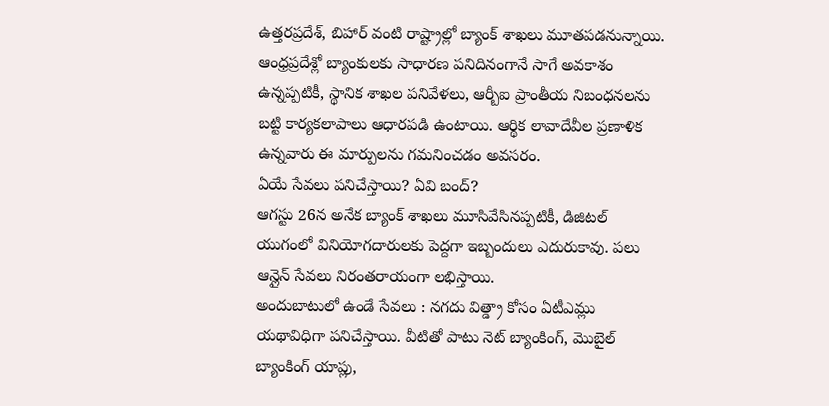ఉత్తరప్రదేశ్, బిహార్ వంటి రాష్ట్రాల్లో బ్యాంక్ శాఖలు మూతపడనున్నాయి. ఆంధ్రప్రదేశ్లో బ్యాంకులకు సాధారణ పనిదినంగానే సాగే అవకాశం ఉన్నప్పటికీ, స్థానిక శాఖల పనివేళలు, ఆర్బీఐ ప్రాంతీయ నిబంధనలను బట్టి కార్యకలాపాలు ఆధారపడి ఉంటాయి. ఆర్థిక లావాదేవీల ప్రణాళిక ఉన్నవారు ఈ మార్పులను గమనించడం అవసరం.
ఏయే సేవలు పనిచేస్తాయి? ఏవి బంద్?
ఆగస్టు 26న అనేక బ్యాంక్ శాఖలు మూసివేసినప్పటికీ, డిజిటల్ యుగంలో వినియోగదారులకు పెద్దగా ఇబ్బందులు ఎదురుకావు. పలు ఆన్లైన్ సేవలు నిరంతరాయంగా లభిస్తాయి.
అందుబాటులో ఉండే సేవలు : నగదు విత్డ్రా కోసం ఏటీఎమ్లు యథావిధిగా పనిచేస్తాయి. వీటితో పాటు నెట్ బ్యాంకింగ్, మొబైల్ బ్యాంకింగ్ యాప్లు,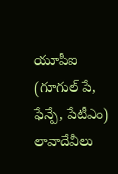యూపీఐ (గూగుల్ పే, ఫేన్పే, పేటీఎం) లావాదేవీలు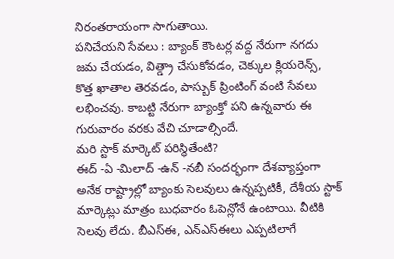నిరంతరాయంగా సాగుతాయి.
పనిచేయని సేవలు : బ్యాంక్ కౌంటర్ల వద్ద నేరుగా నగదు జమ చేయడం, విత్డ్రా చేసుకోవడం, చెక్కుల క్లియరెన్స్, కొత్త ఖాతాల తెరవడం, పాస్బుక్ ప్రింటింగ్ వంటి సేవలు లభించవు. కాబట్టి నేరుగా బ్యాంక్తో పని ఉన్నవారు ఈ గురువారం వరకు వేచి చూడాల్సిందే.
మరి స్టాక్ మార్కెట్ పరిస్థితేంటి?
ఈద్ -ఏ -మిలాద్ -ఉన్ -నబీ సందర్భంగా దేశవ్యాప్తంగా అనేక రాష్ట్రాల్లో బ్యాంకు సెలవులు ఉన్నప్పటికీ, దేశీయ స్టాక్ మార్కెట్లు మాత్రం బుధవారం ఓపెన్లోనే ఉంటాయి. వీటికి సెలవు లేదు. బీఎస్ఈ, ఎన్ఎస్ఈలు ఎప్పటిలాగే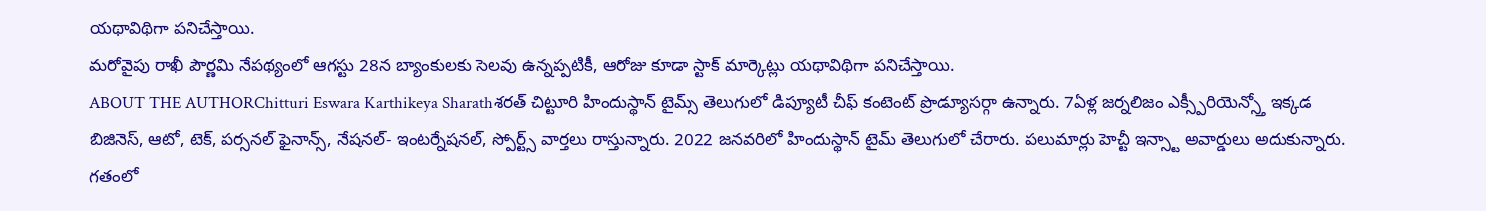యథావిథిగా పనిచేస్తాయి.
మరోవైపు రాఖీ పౌర్ణమి నేపథ్యంలో ఆగస్టు 28న బ్యాంకులకు సెలవు ఉన్నప్పటికీ, ఆరోజు కూడా స్టాక్ మార్కెట్లు యథావిథిగా పనిచేస్తాయి.
ABOUT THE AUTHORChitturi Eswara Karthikeya Sharathశరత్ చిట్టూరి హిందుస్థాన్ టైమ్స్ తెలుగులో డిప్యూటీ చీఫ్ కంటెంట్ ప్రొడ్యూసర్గా ఉన్నారు. 7ఏళ్ల జర్నలిజం ఎక్స్పీరియెన్స్తో ఇక్కడ బిజినెస్, ఆటో, టెక్, పర్సనల్ ఫైనాన్స్, నేషనల్- ఇంటర్నేషనల్, స్పోర్ట్స్ వార్తలు రాస్తున్నారు. 2022 జనవరిలో హిందుస్థాన్ టైమ్ తెలుగులో చేరారు. పలుమార్లు హెచ్టీ ఇన్స్టా అవార్డులు అదుకున్నారు. గతంలో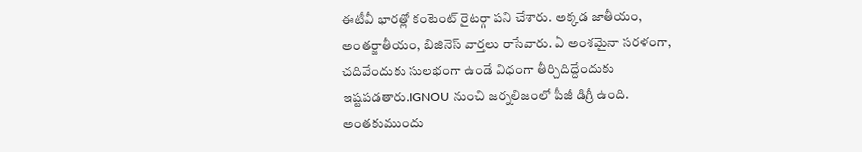ఈటీవీ భారత్లో కంటెంట్ రైటర్గా పని చేశారు. అక్కడ జాతీయం, అంతర్జాతీయం, బిజినెస్ వార్తలు రాసేవారు. ఏ అంశమైనా సరళంగా, చదివేందుకు సులభంగా ఉండే విధంగా తీర్చిదిద్దేందుకు ఇష్టపడతారు.IGNOU నుంచి జర్నలిజంలో పీజీ డిగ్రీ ఉంది. అంతకుముందు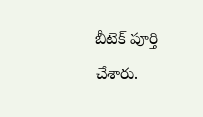బీటెక్ పూర్తి చేశారు.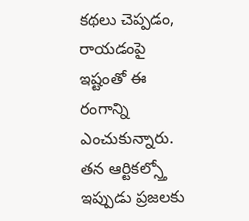కథలు చెప్పడం, రాయడంపై ఇష్టంతో ఈ రంగాన్ని ఎంచుకున్నారు. తన ఆర్టికల్స్తో ఇప్పుడు ప్రజలకు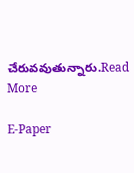చేరువవుతున్నారు.Read More

E-Paper